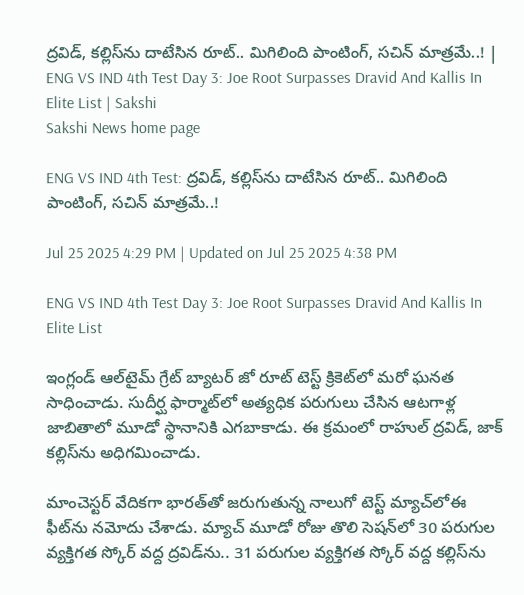ద్రవిడ్‌, కల్లిస్‌ను దాటేసిన రూట్‌.. మిగిలింది పాంటింగ్‌, సచిన్‌ మాత్రమే..! | ENG VS IND 4th Test Day 3: Joe Root Surpasses Dravid And Kallis In Elite List | Sakshi
Sakshi News home page

ENG VS IND 4th Test: ద్రవిడ్‌, కల్లిస్‌ను దాటేసిన రూట్‌.. మిగిలింది పాంటింగ్‌, సచిన్‌ మాత్రమే..!

Jul 25 2025 4:29 PM | Updated on Jul 25 2025 4:38 PM

ENG VS IND 4th Test Day 3: Joe Root Surpasses Dravid And Kallis In Elite List

ఇంగ్లండ్‌ ఆల్‌టైమ్‌ గ్రేట్‌ బ్యాటర్‌ జో రూట్‌ టెస్ట్‌ క్రికెట్‌లో మరో ఘనత సాధించాడు. సుదీర్ఘ ఫార్మాట్‌లో అత్యధిక పరుగులు చేసిన ఆటగాళ్ల జాబితాలో మూడో స్థానానికి ఎగబాకాడు. ఈ క్రమంలో రాహుల్‌ ద్రవిడ్‌, జాక్‌ కల్లిస్‌ను అధిగమించాడు.

మాంచెస్టర్‌ వేదికగా భారత్‌తో జరుగుతున్న నాలుగో టెస్ట్‌ మ్యాచ్‌లోఈ ఫీట్‌ను నమోదు చేశాడు. మ్యాచ్‌ మూడో రోజు తొలి సెషన్‌లో 30 పరుగుల వ్యక్తిగత స్కోర్‌ వద్ద ద్రవిడ్‌ను.. 31 పరుగుల వ్యక్తిగత స్కోర్‌ వద్ద కల్లిస్‌ను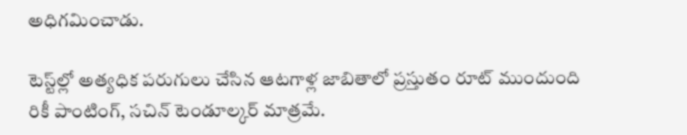అధిగమించాడు.

టెస్ట్‌ల్లో అత్యధిక పరుగులు చేసిన ఆటగాళ్ల జాబితాలో ప్రస్తుతం రూట్‌ ముందుంది రికీ పాంటింగ్‌, సచిన్‌ టెండూల్కర్‌ మాత్రమే.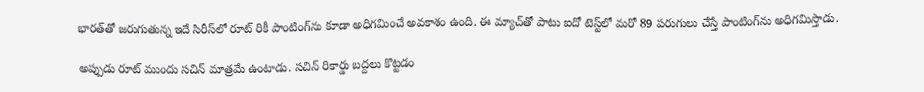భారత్‌తో జరుగుతున్న ఇదే సిరీస్‌లో రూట్‌ రికీ పాంటింగ్‌ను కూడా అధిగమించే అవకాశం ఉంది. ఈ మ్యాచ్‌తో పాటు ఐదో టెస్ట్‌లో మరో 89 పరుగులు చేస్తే పాంటింగ్‌ను అధిగమిస్తాడు.

అప్పుడు రూట్‌ ముందు సచిన్‌ మాత్రమే ఉంటాడు. సచిన్‌ రికార్డు బద్దలు కొట్టడం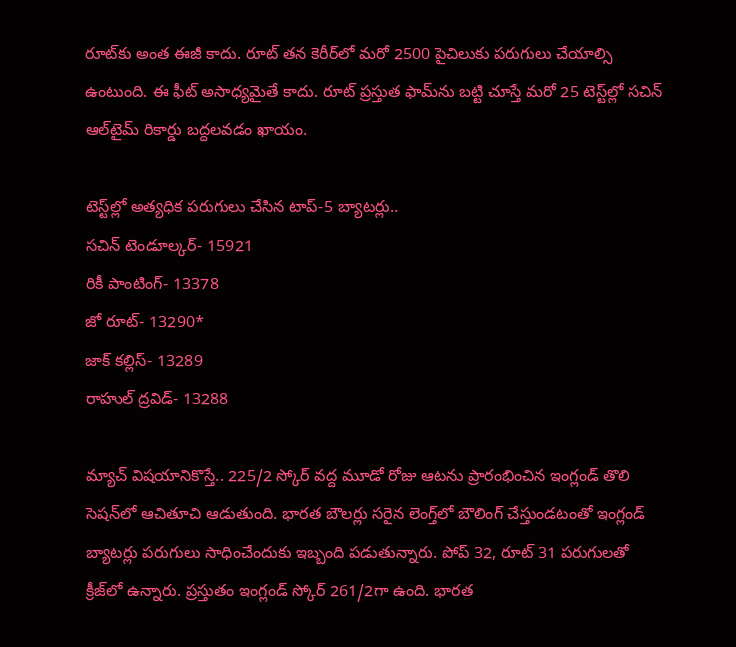రూట్‌కు అంత ఈజీ కాదు. రూట్‌ తన కెరీర్‌లో మరో 2500 పైచిలుకు పరుగులు చేయాల్సి ఉంటుంది. ఈ ఫీట్‌ అసాధ్యమైతే కాదు. రూట్‌ ప్రస్తుత ఫామ్‌ను బట్టి చూస్తే మరో 25 టెస్ట్‌ల్లో సచిన్‌ ఆల్‌టైమ్‌ రికార్డు బద్దలవడం ఖాయం.

టెస్ట్‌ల్లో అత్యధిక పరుగులు చేసిన టాప్‌-5 బ్యాటర్లు..
సచిన్‌ టెండూల్కర్‌- 15921
రికీ పాంటింగ్‌- 13378
జో రూట్‌- 13290*
జాక్‌ కల్లిస్‌- 13289
రాహుల్‌ ద్రవిడ్‌- 13288

మ్యాచ్‌ విషయానికొస్తే.. 225/2 స్కోర్‌ వద్ద మూడో రోజు ఆటను ప్రారంభించిన ఇంగ్లండ్‌ తొలి సెషన్‌లో ఆచితూచి ఆడుతుంది. భారత బౌలర్లు సరైన లెంగ్త్‌లో బౌలింగ్‌ చేస్తుండటంతో ఇంగ్లండ్‌ బ్యాటర్లు పరుగులు సాధించేందుకు ఇబ్బంది పడుతున్నారు. పోప్‌ 32, రూట్‌ 31 పరుగులతో క్రీజ్‌లో ఉన్నారు. ప్రస్తుతం ఇంగ్లండ్‌ స్కోర్‌ 261/2గా ఉంది. భారత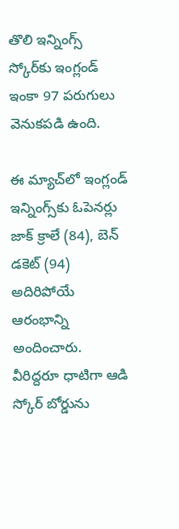తొలి ఇన్నింగ్స్‌ స్కోర్‌కు ఇంగ్లండ్‌ ఇంకా 97 పరుగులు వెనుకపడి ఉంది.

ఈ మ్యాచ్‌లో ఇంగ్లండ్‌ ఇన్నింగ్స్‌కు ఓపెనర్లు జాక్‌ క్రాలే (84), బెన్‌ డకెట్‌ (94) అదిరిపోయే ఆరంభాన్ని అందించారు. వీరిద్దరూ ధాటిగా ఆడి స్కోర్‌ బోర్డును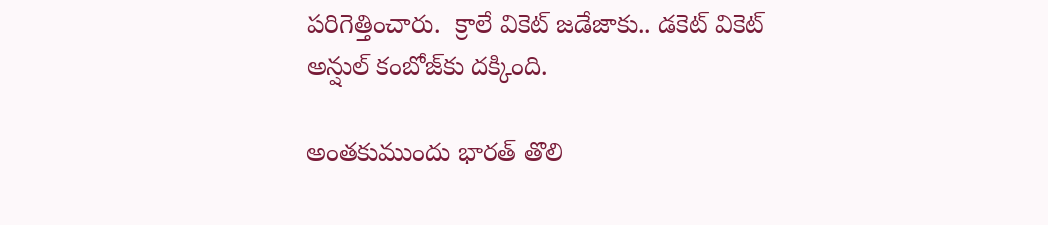పరిగెత్తించారు.  క్రాలే వికెట్‌ జడేజాకు.. డకెట్‌ వికెట్‌ అన్షుల్‌ కంబోజ్‌కు దక్కింది.

అంతకుముందు భారత్‌ తొలి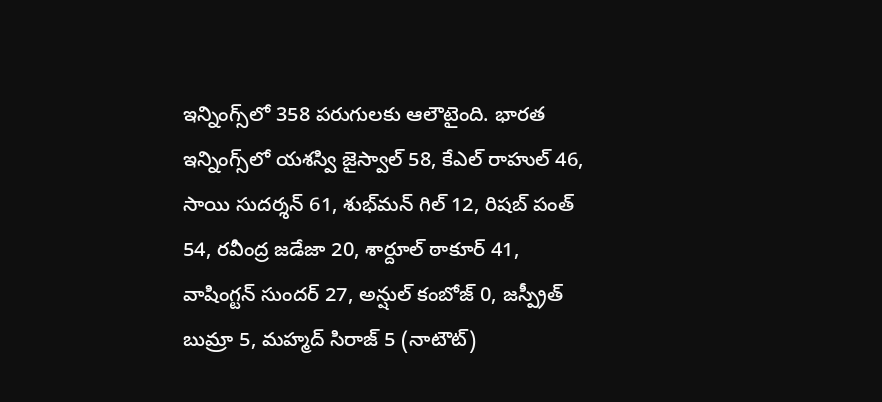ఇన్నింగ్స్‌లో 358 పరుగులకు ఆలౌటైంది. భారత ఇన్నింగ్స్‌లో యశస్వి జైస్వాల్‌ 58, కేఎల్‌ రాహుల్‌ 46, సాయి సుదర్శన్‌ 61, శుభ్‌మన్‌ గిల్‌ 12, రిషబ్‌ పంత్‌ 54, రవీంద్ర జడేజా 20, శార్దూల్‌ ఠాకూర్‌ 41, వాషింగ్టన్‌ సుందర్‌ 27, అన్షుల్‌ కంబోజ్‌ 0, జస్ప్రీత్‌ బుమ్రా 5, మహ్మద్‌ సిరాజ్‌ 5 (నాటౌట్‌)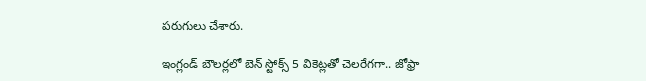పరుగులు చేశారు.

ఇంగ్లండ్‌ బౌలర్లలో బెన్‌ స్టోక్స్‌ 5 వికెట్లతో చెలరేగగా.. జోఫ్రా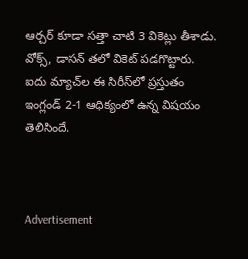ఆర్చర్‌ కూడా సత్తా చాటి 3 వికెట్లు తీశాడు. వోక్స్‌, డాసన్‌ తలో వికెట్‌ పడగొట్టారు. ఐదు మ్యాచ్‌ల ఈ సిరీస్‌లో ప్రస్తుతం ఇంగ్లండ్‌ 2-1 ఆధిక్యంలో ఉన్న విషయం తెలిసిందే.



Advertisement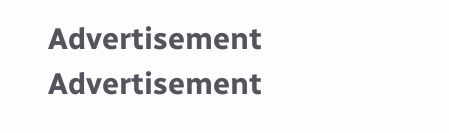Advertisement
Advertisement